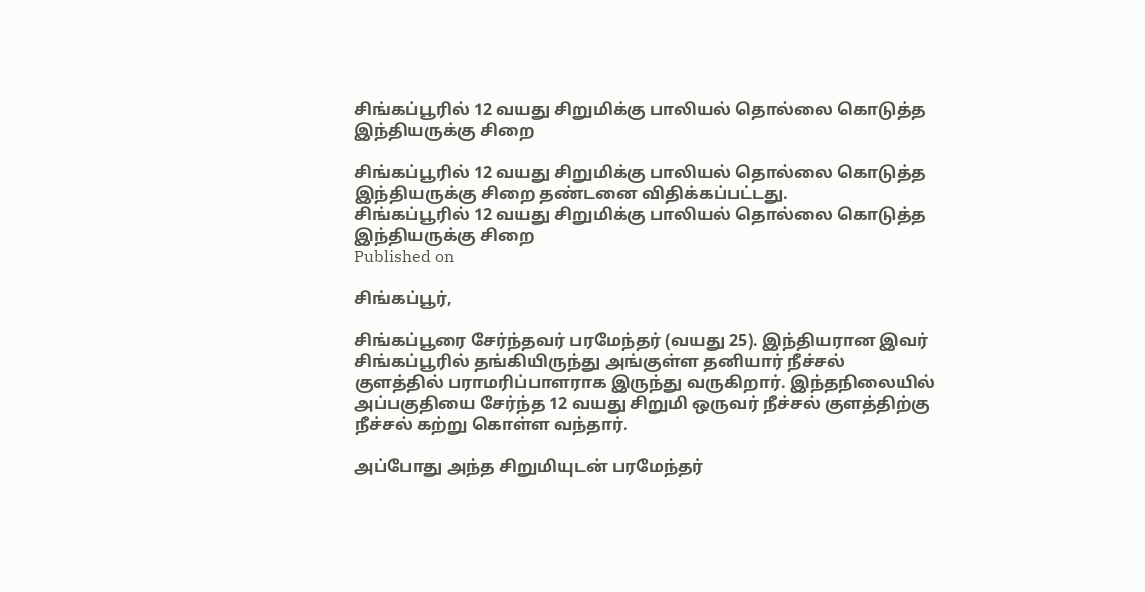சிங்கப்பூரில் 12 வயது சிறுமிக்கு பாலியல் தொல்லை கொடுத்த இந்தியருக்கு சிறை

சிங்கப்பூரில் 12 வயது சிறுமிக்கு பாலியல் தொல்லை கொடுத்த இந்தியருக்கு சிறை தண்டனை விதிக்கப்பட்டது.
சிங்கப்பூரில் 12 வயது சிறுமிக்கு பாலியல் தொல்லை கொடுத்த இந்தியருக்கு சிறை
Published on

சிங்கப்பூர்,

சிங்கப்பூரை சேர்ந்தவர் பரமேந்தர் (வயது 25). இந்தியரான இவர் சிங்கப்பூரில் தங்கியிருந்து அங்குள்ள தனியார் நீச்சல் குளத்தில் பராமரிப்பாளராக இருந்து வருகிறார். இந்தநிலையில் அப்பகுதியை சேர்ந்த 12 வயது சிறுமி ஒருவர் நீச்சல் குளத்திற்கு நீச்சல் கற்று கொள்ள வந்தார்.

அப்போது அந்த சிறுமியுடன் பரமேந்தர்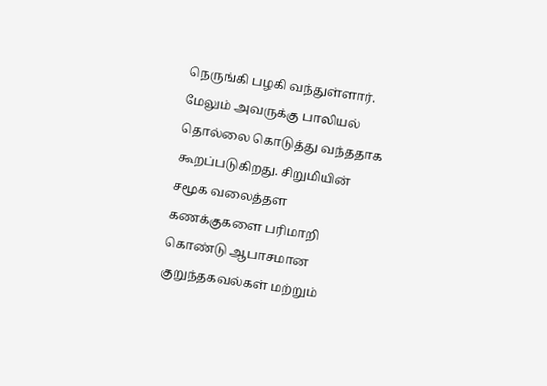நெருங்கி பழகி வந்துள்ளார். மேலும் அவருக்கு பாலியல் தொல்லை கொடுத்து வந்ததாக கூறப்படுகிறது. சிறுமியின் சமூக வலைத்தள கணக்குகளை பரிமாறி கொண்டு ஆபாசமான குறுந்தகவல்கள் மற்றும்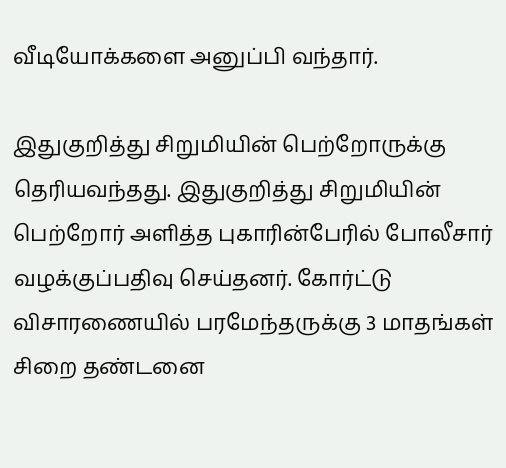வீடியோக்களை அனுப்பி வந்தார்.

இதுகுறித்து சிறுமியின் பெற்றோருக்கு தெரியவந்தது. இதுகுறித்து சிறுமியின் பெற்றோர் அளித்த புகாரின்பேரில் போலீசார் வழக்குப்பதிவு செய்தனர். கோர்ட்டு விசாரணையில் பரமேந்தருக்கு 3 மாதங்கள் சிறை தண்டனை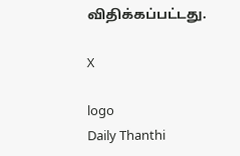விதிக்கப்பட்டது.

X

logo
Daily Thanthi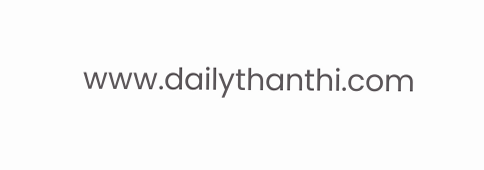www.dailythanthi.com